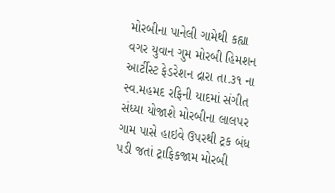મોરબીના પાનેલી ગામેથી કહ્યા વગર યુવાન ગુમ મોરબી હિમશન આર્ટીસ્ટ ફેડરેશન દ્રારા તા.૩૧ ના સ્વ.મહમદ રફિની યાદમાં સંગીત સંધ્યા યોજાશે મોરબીના લાલપર ગામ પાસે હાઇવે ઉપરથી ટ્રક બંધ પડી જતાં ટ્રાફિકજામ મોરબી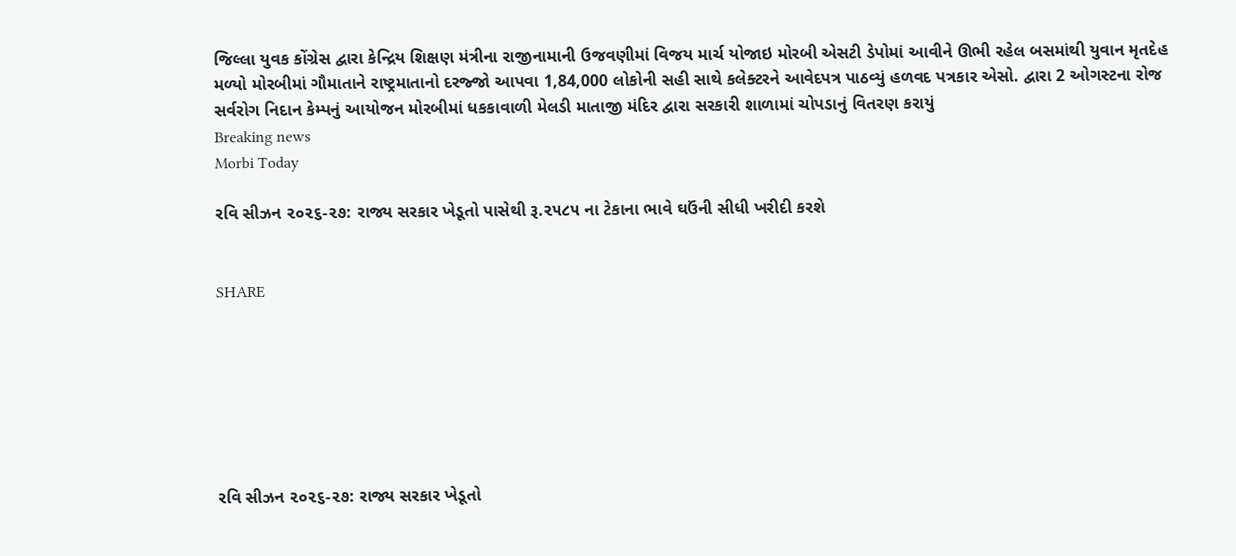જિલ્લા યુવક કોંગ્રેસ દ્વારા કેન્દ્રિય શિક્ષણ મંત્રીના રાજીનામાની ઉજવણીમાં વિજય માર્ચ યોજાઇ મોરબી એસટી ડેપોમાં આવીને ઊભી રહેલ બસમાંથી યુવાન મૃતદેહ મળ્યો મોરબીમાં ગૌમાતાને રાષ્ટ્રમાતાનો દરજ્જો આપવા 1,84,000 લોકોની સહી સાથે કલેક્ટરને આવેદપત્ર પાઠવ્યું હળવદ પત્રકાર એસો. દ્વારા 2 ઓગસ્ટના રોજ સર્વરોગ નિદાન કેમ્પનું આયોજન મોરબીમાં ધકકાવાળી મેલડી માતાજી મંદિર દ્વારા સરકારી શાળામાં ચોપડાનું વિતરણ કરાયું
Breaking news
Morbi Today

રવિ સીઝન ૨૦૨૬-૨૭: રાજ્ય સરકાર ખેડૂતો પાસેથી રૂ.૨૫૮૫ ના ટેકાના ભાવે ઘઉંની સીધી ખરીદી કરશે


SHARE







રવિ સીઝન ૨૦૨૬-૨૭: રાજ્ય સરકાર ખેડૂતો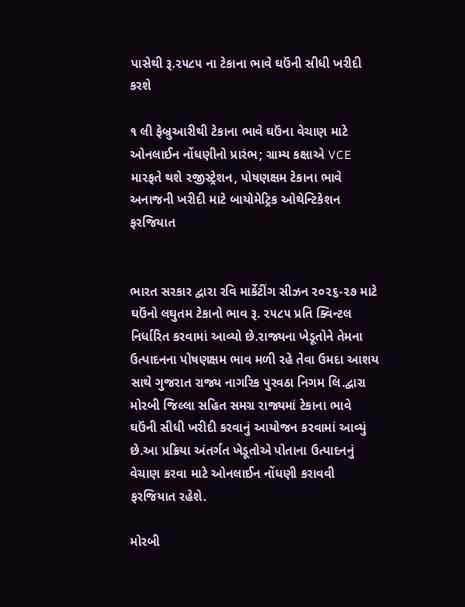પાસેથી રૂ.૨૫૮૫ ના ટેકાના ભાવે ઘઉંની સીધી ખરીદી કરશે

૧ લી ફેબ્રુઆરીથી ટેકાના ભાવે ઘઉંના વેચાણ માટે ઓનલાઈન નોંધણીનો પ્રારંભ; ગ્રામ્ય કક્ષાએ VCE મારફતે થશે રજીસ્ટ્રેશન, પોષણક્ષમ ટેકાના ભાવે અનાજની ખરીદી માટે બાયોમેટ્રિક ઓથેન્ટિકેશન ફરજિયાત


ભારત સરકાર દ્વારા રવિ માર્કેટીંગ સીઝન ૨૦૨૬-૨૭ માટે ઘઉંનો લઘુતમ ટેકાનો ભાવ રૂ. ૨૫૮૫ પ્રતિ ક્વિન્ટલ નિર્ધારિત કરવામાં આવ્યો છે.રાજ્યના ખેડૂતોને તેમના ઉત્પાદનના પોષણક્ષમ ભાવ મળી રહે તેવા ઉમદા આશય સાથે ગુજરાત રાજ્ય નાગરિક પુરવઠા નિગમ લિ.દ્વારા મોરબી જિલ્લા સહિત સમગ્ર રાજ્યમાં ટેકાના ભાવે ઘઉંની સીધી ખરીદી કરવાનું આયોજન કરવામાં આવ્યું છે.આ પ્રક્રિયા અંતર્ગત ખેડૂતોએ પોતાના ઉત્પાદનનું વેચાણ કરવા માટે ઓનલાઈન નોંધણી કરાવવી ફરજિયાત રહેશે.

મોરબી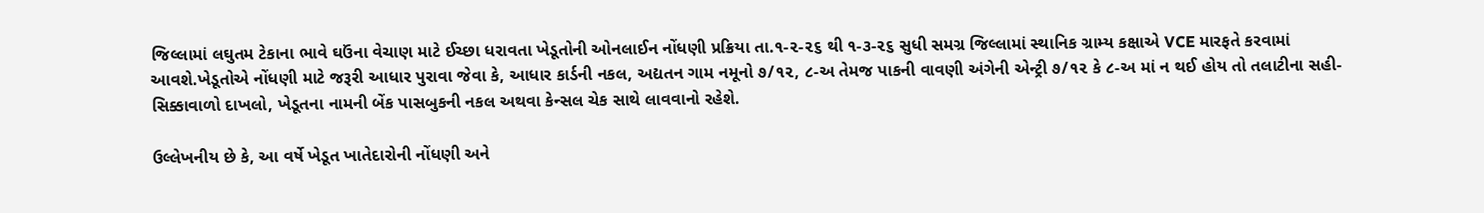જિલ્લામાં લઘુતમ ટેકાના ભાવે ઘઉંના વેચાણ માટે ઈચ્છા ધરાવતા ખેડૂતોની ઓનલાઈન નોંધણી પ્રક્રિયા તા.૧-૨-૨૬ થી ૧-૩-૨૬ સુધી સમગ્ર જિલ્લામાં સ્થાનિક ગ્રામ્ય કક્ષાએ VCE મારફતે કરવામાં આવશે.ખેડૂતોએ નોંધણી માટે જરૂરી આધાર પુરાવા જેવા કે, આધાર કાર્ડની નકલ, અદ્યતન ગામ નમૂનો ૭/૧૨, ૮-અ તેમજ પાકની વાવણી અંગેની એન્ટ્રી ૭/૧૨ કે ૮-અ માં ન થઈ હોય તો તલાટીના સહી-સિક્કાવાળો દાખલો, ખેડૂતના નામની બેંક પાસબુકની નકલ અથવા કેન્સલ ચેક સાથે લાવવાનો રહેશે.

ઉલ્લેખનીય છે કે, આ વર્ષે ખેડૂત ખાતેદારોની નોંધણી અને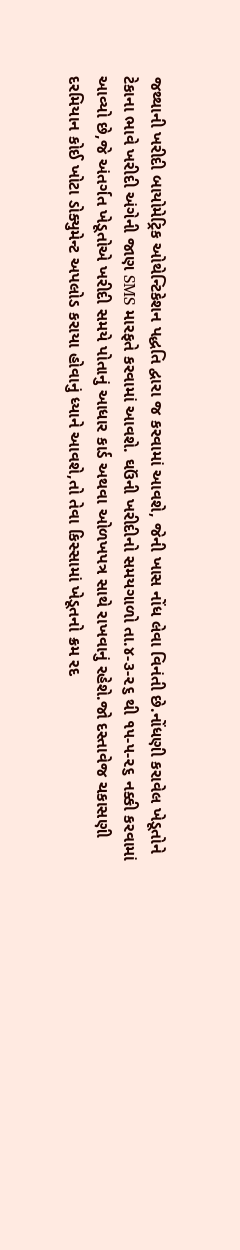જથ્થાની ખરીદી બાયોમેટ્રિક ઓથેન્ટિકેશન પદ્ધતિ દ્વારા જ કરવામાં આવશે, જેની ખાસ નોંધ લેવા વિનંતી છે.નોંધણી કરાવેલ ખેડૂતોને ટેકાના ભાવે ખરીદી અંગેની જાણ SMS મારફતે કરવામાં આવશે. ઘઉંની ખરીદીનો સમયગાળો તા.૪-૩-૨૬ થી ૧૫-૫-૨૬ નક્કી કરવામાં આવ્યો છે,જે અંતર્ગત ખેડૂતોએ ખરીદી સમયે પોતાનું આધાર કાર્ડ અથવા ઓળખપત્ર સાથે રાખવાનું રહેશે.જો દસ્તાવેજ ચકાસણી દરમિયાન કોઈ ખોટા ડોક્યુમેન્ટ અપલોડ કરાયા હોવાનું ધ્યાને આવશે,તો તેવા કિસ્સામાં ખેડૂતનો ક્રમ રદ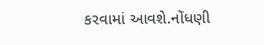કરવામાં આવશે.નોંધણી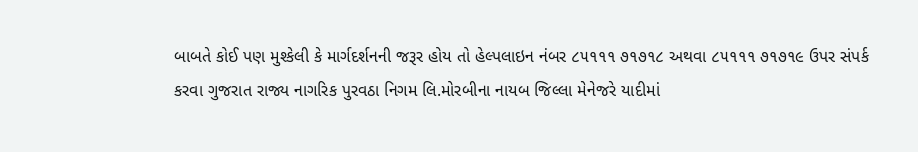બાબતે કોઈ પણ મુશ્કેલી કે માર્ગદર્શનની જરૂર હોય તો હેલ્પલાઇન નંબર ૮૫૧૧૧ ૭૧૭૧૮ અથવા ૮૫૧૧૧ ૭૧૭૧૯ ઉપર સંપર્ક કરવા ગુજરાત રાજ્ય નાગરિક પુરવઠા નિગમ લિ.મોરબીના નાયબ જિલ્લા મેનેજરે યાદીમાં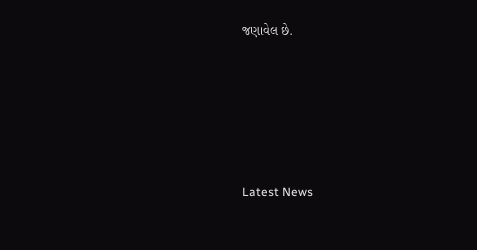જણાવેલ છે.






Latest News